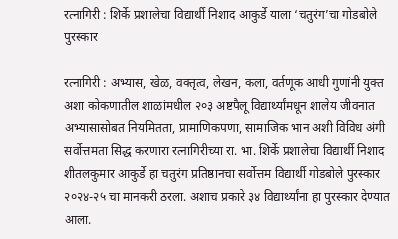रत्नागिरी : शिर्के प्रशालेचा विद्यार्थी निशाद आकुर्डे याला ‘चतुरंग’चा गोडबोले पुरस्कार

रत्नागिरी : अभ्यास, खेळ, वक्तृत्व, लेखन, कला, वर्तणूक आधी गुणांनी युक्त अशा कोकणातील शाळांमधील २०३ अष्टपैलू विद्यार्थ्यांमधून शालेय जीवनात अभ्यासासोबत नियमितता, प्रामाणिकपणा, सामाजिक भान अशी विविध अंगी सर्वोत्तमता सिद्ध करणारा रत्नागिरीच्या रा. भा. शिर्के प्रशालेचा विद्यार्थी निशाद शीतलकुमार आकुर्डे हा चतुरंग प्रतिष्ठानचा सर्वोत्तम विद्यार्थी गोडबोले पुरस्कार २०२४-२५ चा मानकरी ठरला. अशाच प्रकारे ३४ विद्यार्थ्यांना हा पुरस्कार देण्यात आला.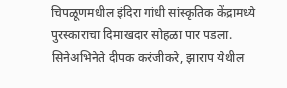चिपळूणमधील इंदिरा गांधी सांस्कृतिक केंद्रामध्ये पुरस्काराचा दिमाखदार सोहळा पार पडला. सिनेअभिनेते दीपक करंजीकरे, झाराप येथील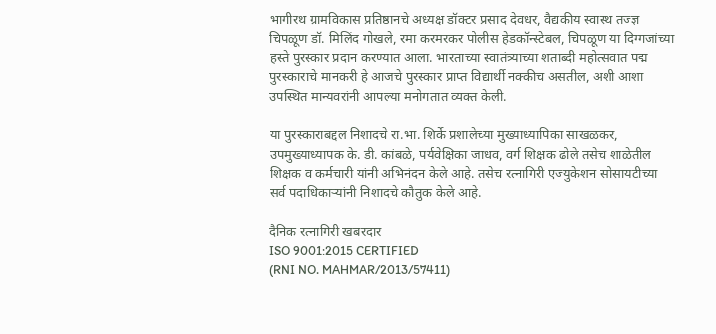भागीरथ ग्रामविकास प्रतिष्ठानचे अध्यक्ष डॉक्टर प्रसाद देवधर, वैद्यकीय स्वास्थ तज्ज्ञ चिपळूण डॉ. मिलिंद गोखले, रमा करमरकर पोलीस हेडकॉन्स्टेबल, चिपळूण या दिग्गजांच्या हस्ते पुरस्कार प्रदान करण्यात आला. भारताच्या स्वातंत्र्याच्या शताब्दी महोत्सवात पद्म पुरस्काराचे मानकरी हे आजचे पुरस्कार प्राप्त विद्यार्थी नक्कीच असतील, अशी आशा उपस्थित मान्यवरांनी आपल्या मनोगतात व्यक्त केली.

या पुरस्काराबद्दल निशादचे रा.भा. शिर्के प्रशालेच्या मुख्याध्यापिका साखळकर, उपमुख्याध्यापक के. डी. कांबळे, पर्यवेक्षिका जाधव, वर्ग शिक्षक ढोले तसेच शाळेतील शिक्षक व कर्मचारी यांनी अभिनंदन केले आहे. तसेच रत्नागिरी एज्युकेशन सोसायटीच्या सर्व पदाधिकाऱ्यांनी निशादचे कौतुक केले आहे.

दैनिक रत्नागिरी खबरदार
ISO 9001:2015 CERTIFIED
(RNI NO. MAHMAR/2013/57411)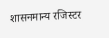शासनमान्य रजिस्टर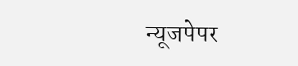न्यूजपेपर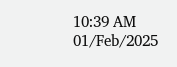10:39 AM 01/Feb/2025